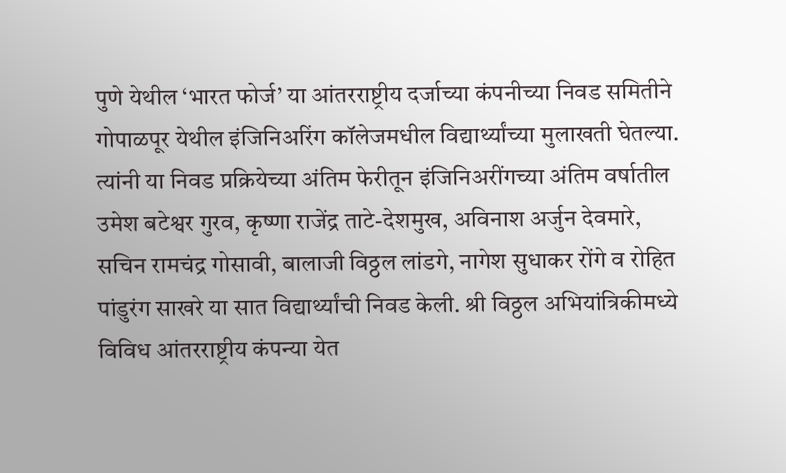पुणे येथील ‘भारत फोर्ज’ या आंतरराष्ट्रीय दर्जाच्या कंपनीच्या निवड समितीने गोपाळपूर येथील इंजिनिअरिंग कॉलेजमधील विद्यार्थ्यांच्या मुलाखती घेतल्या. त्यांनी या निवड प्रक्रियेच्या अंतिम फेरीतून इंजिनिअरींगच्या अंतिम वर्षातील उमेश बटेश्वर गुरव, कृष्णा राजेंद्र ताटे-देशमुख, अविनाश अर्जुन देवमारे, सचिन रामचंद्र गोसावी, बालाजी विठ्ठल लांडगे, नागेश सुधाकर रोंगे व रोहित पांडुरंग साखरे या सात विद्यार्थ्यांची निवड केली. श्री विठ्ठल अभियांत्रिकीमध्ये विविध आंतरराष्ट्रीय कंपन्या येत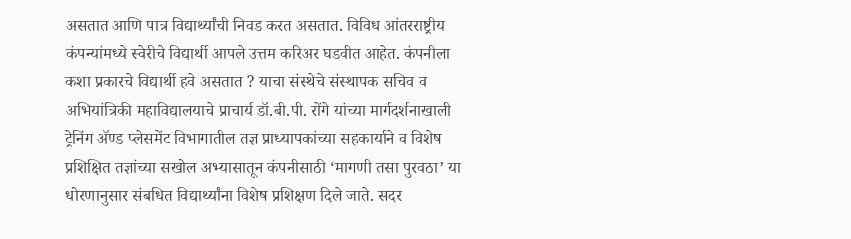असतात आणि पात्र विद्यार्थ्यांची निवड करत असतात. विविध आंतरराष्ट्रीय कंपन्यांमध्ये स्वेरीचे विद्यार्थी आपले उत्तम करिअर घडवीत आहेत. कंपनीला कशा प्रकारचे विद्यार्थी हवे असतात ? याचा संस्थेचे संस्थापक सचिव व अभियांत्रिकी महाविद्यालयाचे प्राचार्य डॉ.बी.पी. रोंगे यांच्या मार्गदर्शनाखाली ट्रेनिंग ॲण्ड प्लेसमेंट विभागातील तज्ञ प्राध्यापकांच्या सहकार्याने व विशेष प्रशिक्षित तज्ञांच्या सखोल अभ्यासातून कंपनीसाठी ‘मागणी तसा पुरवठा’ या धोरणानुसार संबधित विद्यार्थ्यांना विशेष प्रशिक्षण दिले जाते. सदर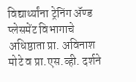विद्यार्थ्यांना ट्रेनिंग ॲण्ड प्लेसमेंट विभागाचे अधिष्ठाता प्रा. अविनाश मोटे व प्रा.एस.व्ही. दर्शने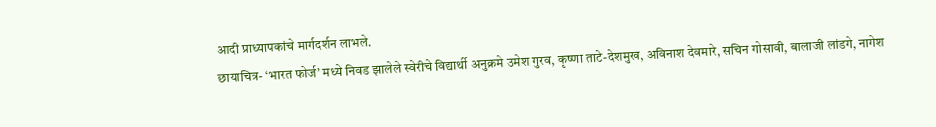आदी प्राध्यापकांचे मार्गदर्शन लाभले.
छायाचित्र- ‘भारत फोर्ज’ मध्ये निवड झालेले स्वेरीचे विद्यार्थी अनुक्रमे उमेश गुरव, कृष्णा ताटे-देशमुख, अविनाश देवमारे, सचिन गोसावी, बालाजी लांडगे, नागेश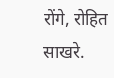रोंगे, रोहित साखरे.